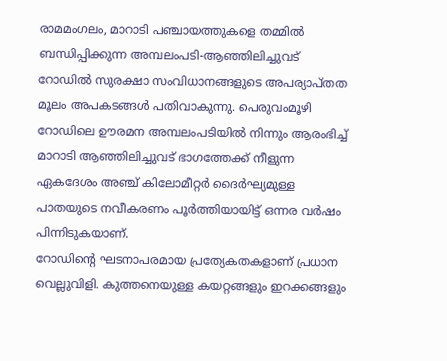രാമമംഗലം, മാറാടി പഞ്ചായത്തുകളെ തമ്മിൽ ബന്ധിപ്പിക്കുന്ന അമ്പലംപടി-ആഞ്ഞിലിച്ചുവട് റോഡിൽ സുരക്ഷാ സംവിധാനങ്ങളുടെ അപര്യാപ്തത മൂലം അപകടങ്ങൾ പതിവാകുന്നു. പെരുവംമൂഴി റോഡിലെ ഊരമന അമ്പലംപടിയിൽ നിന്നും ആരംഭിച്ച് മാറാടി ആഞ്ഞിലിച്ചുവട് ഭാഗത്തേക്ക് നീളുന്ന ഏകദേശം അഞ്ച് കിലോമീറ്റർ ദൈർഘ്യമുള്ള പാതയുടെ നവീകരണം പൂർത്തിയായിട്ട് ഒന്നര വർഷം പിന്നിടുകയാണ്.
റോഡിന്റെ ഘടനാപരമായ പ്രത്യേകതകളാണ് പ്രധാന വെല്ലുവിളി. കുത്തനെയുള്ള കയറ്റങ്ങളും ഇറക്കങ്ങളും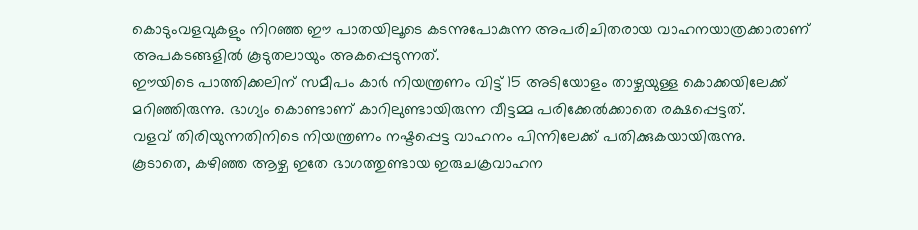കൊടുംവളവുകളും നിറഞ്ഞ ഈ പാതയിലൂടെ കടന്നുപോകുന്ന അപരിചിതരായ വാഹനയാത്രക്കാരാണ് അപകടങ്ങളിൽ കൂടുതലായും അകപ്പെടുന്നത്.
ഈയിടെ പാത്തിക്കലിന് സമീപം കാർ നിയന്ത്രണം വിട്ട് 15 അടിയോളം താഴ്ചയുള്ള കൊക്കയിലേക്ക് മറിഞ്ഞിരുന്നു. ഭാഗ്യം കൊണ്ടാണ് കാറിലുണ്ടായിരുന്ന വീട്ടമ്മ പരിക്കേൽക്കാതെ രക്ഷപ്പെട്ടത്.
വളവ് തിരിയുന്നതിനിടെ നിയന്ത്രണം നഷ്ടപ്പെട്ട വാഹനം പിന്നിലേക്ക് പതിക്കുകയായിരുന്നു.
കൂടാതെ, കഴിഞ്ഞ ആഴ്ച ഇതേ ഭാഗത്തുണ്ടായ ഇരുചക്രവാഹന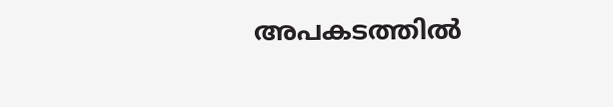അപകടത്തിൽ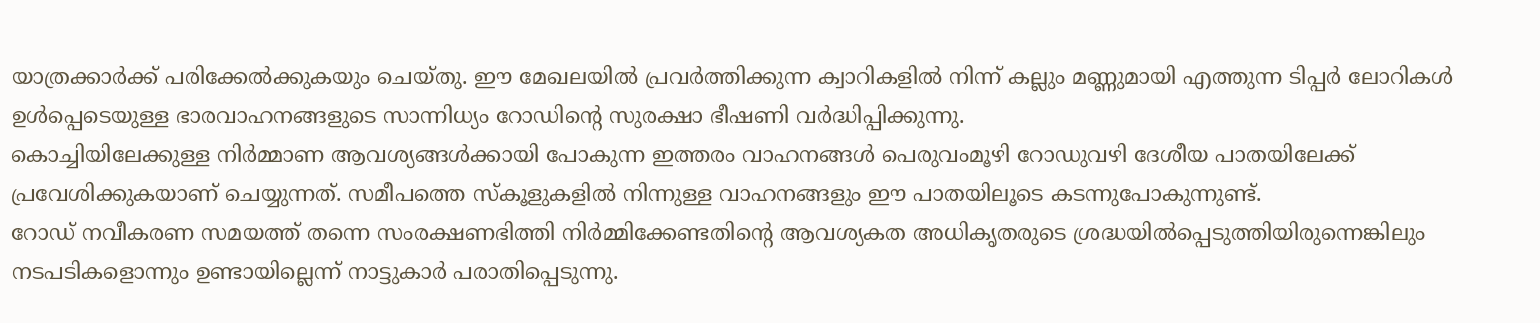യാത്രക്കാർക്ക് പരിക്കേൽക്കുകയും ചെയ്തു. ഈ മേഖലയിൽ പ്രവർത്തിക്കുന്ന ക്വാറികളിൽ നിന്ന് കല്ലും മണ്ണുമായി എത്തുന്ന ടിപ്പർ ലോറികൾ ഉൾപ്പെടെയുള്ള ഭാരവാഹനങ്ങളുടെ സാന്നിധ്യം റോഡിന്റെ സുരക്ഷാ ഭീഷണി വർദ്ധിപ്പിക്കുന്നു.
കൊച്ചിയിലേക്കുള്ള നിർമ്മാണ ആവശ്യങ്ങൾക്കായി പോകുന്ന ഇത്തരം വാഹനങ്ങൾ പെരുവംമൂഴി റോഡുവഴി ദേശീയ പാതയിലേക്ക് പ്രവേശിക്കുകയാണ് ചെയ്യുന്നത്. സമീപത്തെ സ്കൂളുകളിൽ നിന്നുള്ള വാഹനങ്ങളും ഈ പാതയിലൂടെ കടന്നുപോകുന്നുണ്ട്.
റോഡ് നവീകരണ സമയത്ത് തന്നെ സംരക്ഷണഭിത്തി നിർമ്മിക്കേണ്ടതിന്റെ ആവശ്യകത അധികൃതരുടെ ശ്രദ്ധയിൽപ്പെടുത്തിയിരുന്നെങ്കിലും നടപടികളൊന്നും ഉണ്ടായില്ലെന്ന് നാട്ടുകാർ പരാതിപ്പെടുന്നു.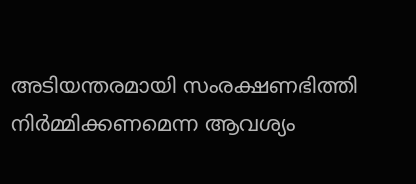അടിയന്തരമായി സംരക്ഷണഭിത്തി നിർമ്മിക്കണമെന്ന ആവശ്യം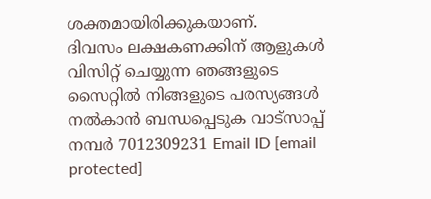ശക്തമായിരിക്കുകയാണ്.
ദിവസം ലക്ഷകണക്കിന് ആളുകൾ വിസിറ്റ് ചെയ്യുന്ന ഞങ്ങളുടെ സൈറ്റിൽ നിങ്ങളുടെ പരസ്യങ്ങൾ നൽകാൻ ബന്ധപ്പെടുക വാട്സാപ്പ് നമ്പർ 7012309231 Email ID [email protected]